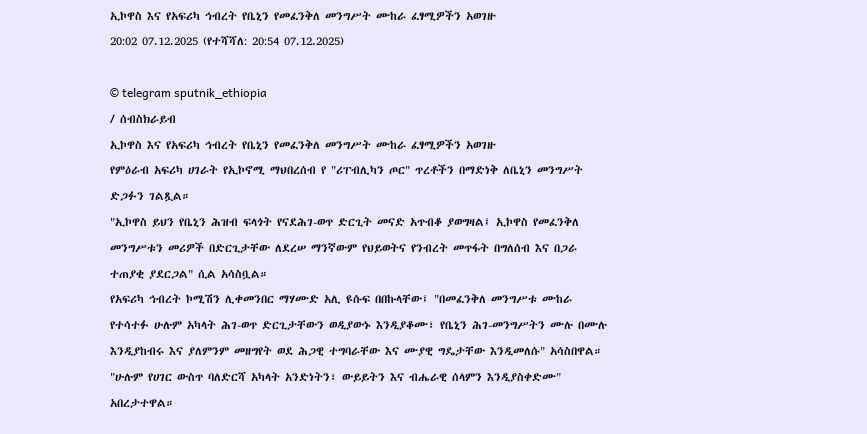ኢኮዋስ እና የአፍሪካ ኅብረት የቤኒን የመፈንቅለ መንግሥት ሙከራ ፈፃሚዎችን አወገዙ
20:02 07.12.2025 (የተሻሻለ: 20:54 07.12.2025)

© telegram sputnik_ethiopia
/ ሰብስክራይብ
ኢኮዋስ እና የአፍሪካ ኅብረት የቤኒን የመፈንቅለ መንግሥት ሙከራ ፈፃሚዎችን አወገዙ
የምዕራብ አፍሪካ ሀገራት የኢኮኖሚ ማህበረሰብ የ "ሪፐብሊካን ጦር" ጥረቶችን በማድነቅ ለቤኒን መንግሥት ድጋፉን ገልጿል።
"ኢኮዋስ ይህን የቤኒን ሕዝብ ፍላጎት የናደሕገ-ወጥ ድርጊት መናድ አጥብቆ ያወግዛል፤ ኢኮዋስ የመፈንቅለ መንግሥቱን መሪዎች በድርጊታቸው ለደረሠ ማንኛውም የህይወትና የንብረት መጥፋት በግለሰብ እና በጋራ ተጠያቂ ያደርጋል" ሲል አሳስቧል።
የአፍሪካ ኅብረት ኮሚሽን ሊቀመንበር ማሃሙድ አሊ ዩሱፍ በበኩላቸው፤ "በመፈንቅለ መንግሥቱ ሙከራ የተሳተፉ ሁሉም አካላት ሕገ-ወጥ ድርጊታቸውን ወዲያውኑ እንዲያቆሙ፣ የቤኒን ሕገ-መንግሥትን ሙሉ በሙሉ እንዲያከብሩ እና ያለምንም መዘግየት ወደ ሕጋዊ ተግባራቸው እና ሙያዊ ግዴታቸው እንዲመለሱ" አሳስበዋል።
"ሁሉም የሀገር ውስጥ ባለድርሻ አካላት አንድነትን፣ ውይይትን እና ብሔራዊ ሰላምን እንዲያስቀድሙ" አበረታተዋል።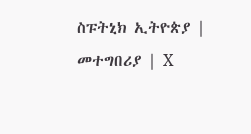ስፑትኒክ ኢትዮጵያ | መተግበሪያ | X